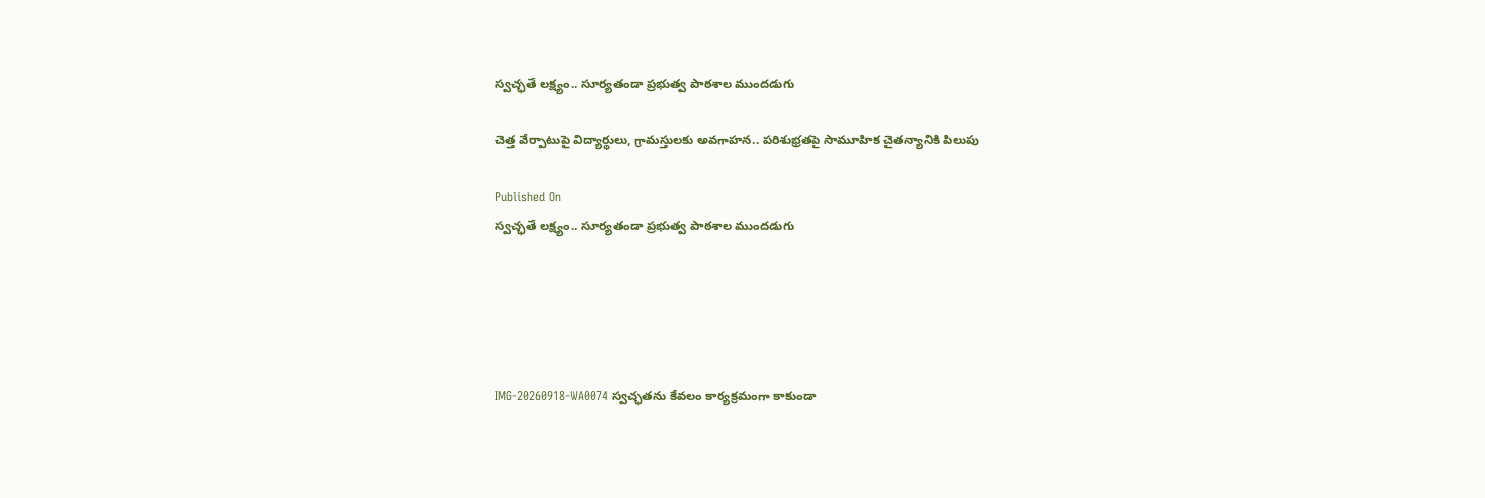స్వచ్ఛతే లక్ష్యం.. సూర్యతండా ప్రభుత్వ పాఠశాల ముందడుగు

చెత్త వేర్పాటుపై విద్యార్థులు, గ్రామస్తులకు అవగాహన.. పరిశుభ్రతపై సామూహిక చైతన్యానికి పిలుపు

Published On
స్వచ్ఛతే లక్ష్యం.. సూర్యతండా ప్రభుత్వ పాఠశాల ముందడుగు





IMG-20260918-WA0074 స్వచ్ఛతను కేవలం కార్యక్రమంగా కాకుండా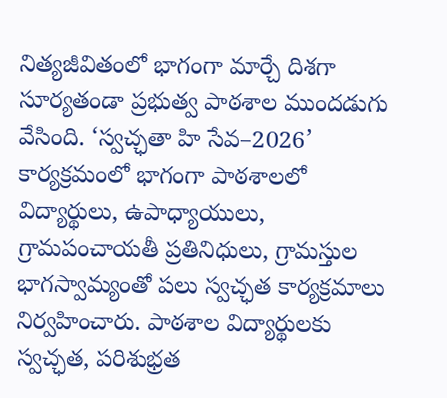నిత్యజీవితంలో భాగంగా మార్చే దిశగా సూర్యతండా ప్రభుత్వ పాఠశాల ముందడుగు వేసింది. ‘స్వచ్ఛతా హి సేవ–2026’ కార్యక్రమంలో భాగంగా పాఠశాలలో విద్యార్థులు, ఉపాధ్యాయులు, గ్రామపంచాయతీ ప్రతినిధులు, గ్రామస్తుల భాగస్వామ్యంతో పలు స్వచ్ఛత కార్యక్రమాలు నిర్వహించారు. పాఠశాల విద్యార్థులకు స్వచ్ఛత, పరిశుభ్రత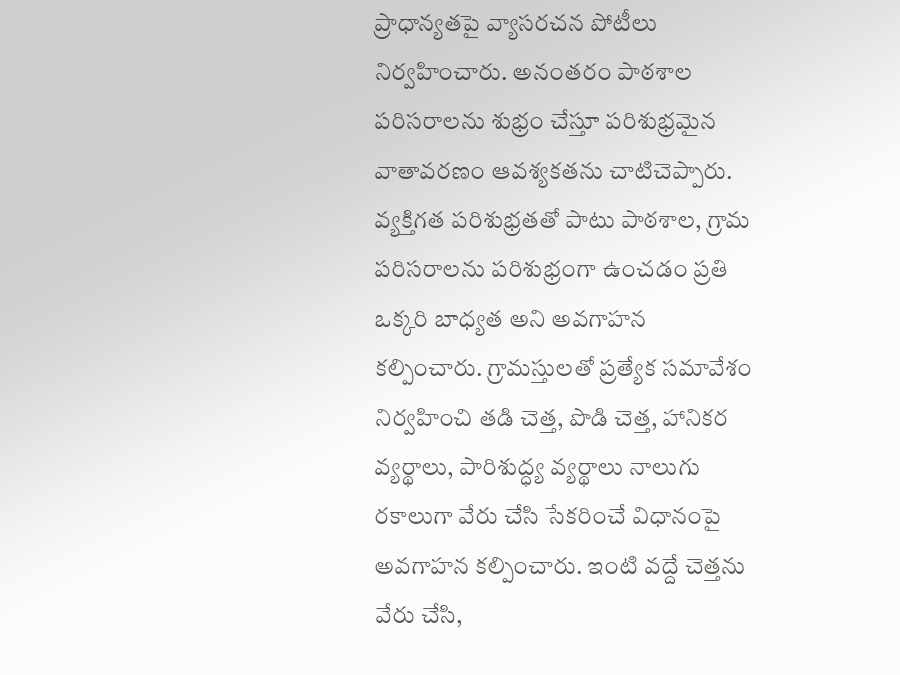ప్రాధాన్యతపై వ్యాసరచన పోటీలు నిర్వహించారు. అనంతరం పాఠశాల పరిసరాలను శుభ్రం చేస్తూ పరిశుభ్రమైన వాతావరణం ఆవశ్యకతను చాటిచెప్పారు. వ్యక్తిగత పరిశుభ్రతతో పాటు పాఠశాల, గ్రామ పరిసరాలను పరిశుభ్రంగా ఉంచడం ప్రతి ఒక్కరి బాధ్యత అని అవగాహన కల్పించారు. గ్రామస్తులతో ప్రత్యేక సమావేశం నిర్వహించి తడి చెత్త, పొడి చెత్త, హానికర వ్యర్థాలు, పారిశుద్ధ్య వ్యర్థాలు నాలుగు రకాలుగా వేరు చేసి సేకరించే విధానంపై అవగాహన కల్పించారు. ఇంటి వద్దే చెత్తను వేరు చేసి,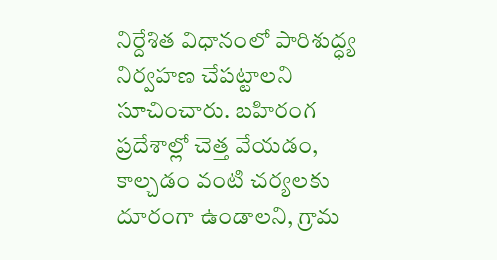నిర్దేశిత విధానంలో పారిశుద్ధ్య నిర్వహణ చేపట్టాలని సూచించారు. బహిరంగ ప్రదేశాల్లో చెత్త వేయడం, కాల్చడం వంటి చర్యలకు దూరంగా ఉండాలని, గ్రామ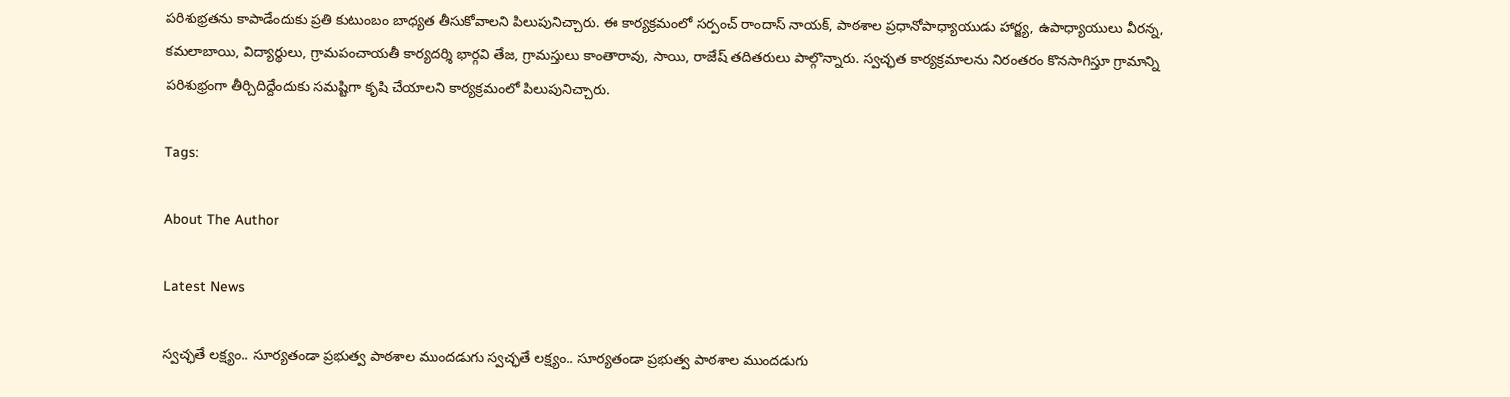పరిశుభ్రతను కాపాడేందుకు ప్రతి కుటుంబం బాధ్యత తీసుకోవాలని పిలుపునిచ్చారు. ఈ కార్యక్రమంలో సర్పంచ్ రాందాస్ నాయక్, పాఠశాల ప్రధానోపాధ్యాయుడు హార్జ్య, ఉపాధ్యాయులు వీరన్న, కమలాబాయి, విద్యార్థులు, గ్రామపంచాయతీ కార్యదర్శి భార్గవి తేజ, గ్రామస్తులు కాంతారావు, సాయి, రాజేష్ తదితరులు పాల్గొన్నారు. స్వచ్ఛత కార్యక్రమాలను నిరంతరం కొనసాగిస్తూ గ్రామాన్ని పరిశుభ్రంగా తీర్చిదిద్దేందుకు సమష్టిగా కృషి చేయాలని కార్యక్రమంలో పిలుపునిచ్చారు.

Tags:

About The Author

Latest News

స్వచ్ఛతే లక్ష్యం.. సూర్యతండా ప్రభుత్వ పాఠశాల ముందడుగు స్వచ్ఛతే లక్ష్యం.. సూర్యతండా ప్రభుత్వ పాఠశాల ముందడుగు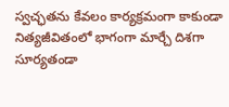స్వచ్ఛతను కేవలం కార్యక్రమంగా కాకుండా నిత్యజీవితంలో భాగంగా మార్చే దిశగా సూర్యతండా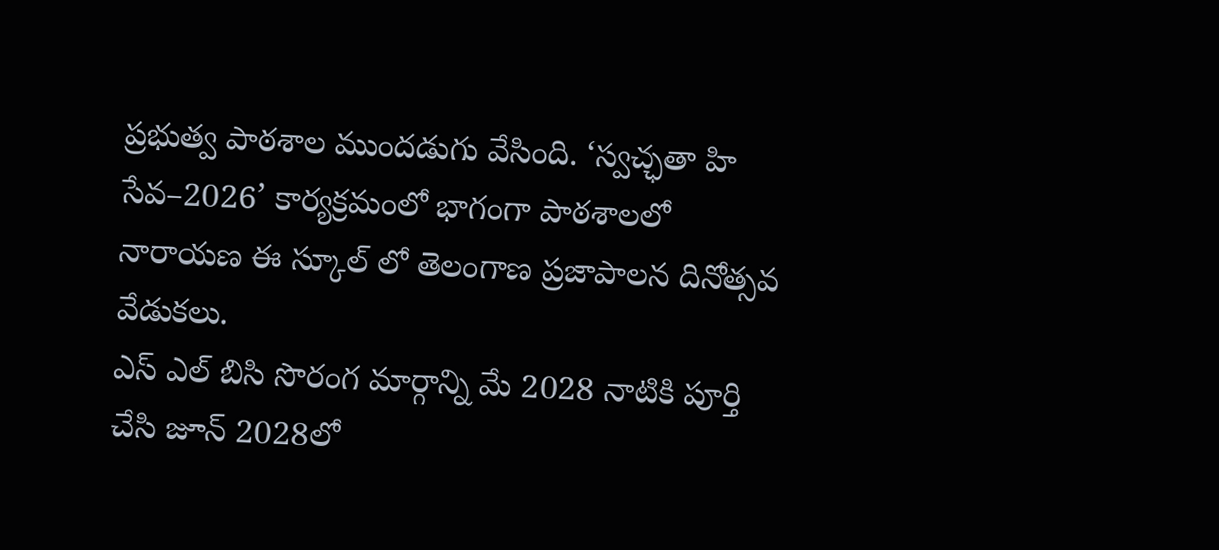ప్రభుత్వ పాఠశాల ముందడుగు వేసింది. ‘స్వచ్ఛతా హి సేవ–2026’ కార్యక్రమంలో భాగంగా పాఠశాలలో
నారాయణ ఈ స్కూల్ లో తెలంగాణ ప్రజాపాలన దినోత్సవ వేడుకలు.
ఎస్ ఎల్ బిసి సొరంగ మార్గాన్ని మే 2028 నాటికి పూర్తి చేసి జూన్ 2028లో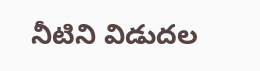నీటిని విడుదల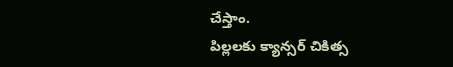చేస్తాం.
పిల్లలకు క్యాన్సర్ చికిత్స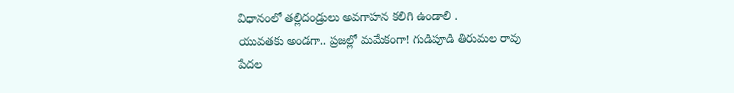విధానంలో తల్లిదండ్రులు అవగాహన కలిగి ఉండాలి .
యువతకు అండగా.. ప్రజల్లో మమేకంగా! గుడిపూడి తిరుమల రావు
పేదల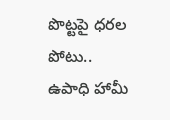పొట్టపై ధరల పోటు.. ఉపాధి హామీ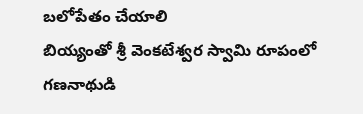బలోపేతం చేయాలి
బియ్యంతో శ్రీ వెంకటేశ్వర స్వామి రూపంలో గణనాథుడి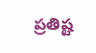ప్రతిష్ట